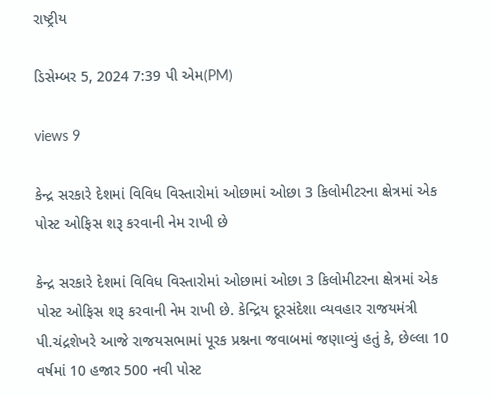રાષ્ટ્રીય

ડિસેમ્બર 5, 2024 7:39 પી એમ(PM)

views 9

કેન્દ્ર સરકારે દેશમાં વિવિધ વિસ્તારોમાં ઓછામાં ઓછા 3 કિલોમીટરના ક્ષેત્રમાં એક પોસ્ટ ઓફિસ શરૂ કરવાની નેમ રાખી છે

કેન્દ્ર સરકારે દેશમાં વિવિધ વિસ્તારોમાં ઓછામાં ઓછા 3 કિલોમીટરના ક્ષેત્રમાં એક પોસ્ટ ઓફિસ શરૂ કરવાની નેમ રાખી છે. કેન્દ્રિય દૂરસંદેશા વ્યવહાર રાજયમંત્રી પી.ચંદ્રશેખરે આજે રાજયસભામાં પૂરક પ્રશ્નના જવાબમાં જણાવ્યું હતું કે, છેલ્લા 10 વર્ષમાં 10 હજાર 500 નવી પોસ્ટ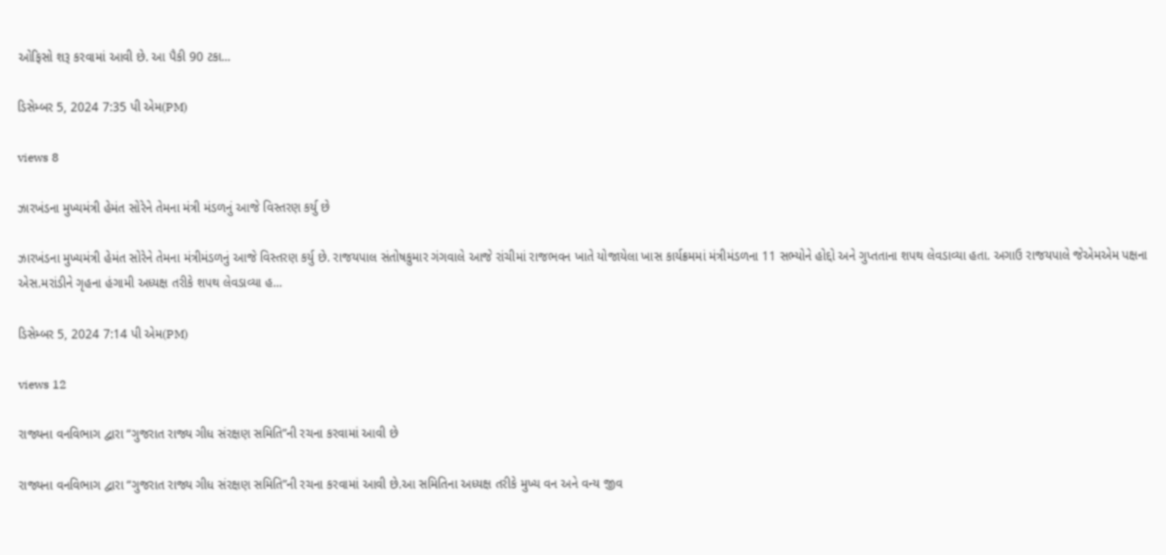ઓફિસો શરૂ કરવામાં આવી છે. આ પૈકી 90 ટકા...

ડિસેમ્બર 5, 2024 7:35 પી એમ(PM)

views 8

ઝારખંડના મુખ્યમંત્રી હેમંત સોરેને તેમના મંત્રી મંડળનું આજે વિસ્તરણ કર્યુ છે

ઝારખંડના મુખ્યમંત્રી હેમંત સોરેને તેમના મંત્રીમંડળનું આજે વિસ્તરણ કર્યુ છે. રાજયપાલ સંતોષકુમાર ગંગવાલે આજે રાંચીમાં રાજભવન ખાતે યોજાયેલા ખાસ કાર્યક્રમમાં મંત્રીમંડળના 11 સભ્યોને હોદ્દો અને ગુપ્તતાના શપથ લેવડાવ્યા હતા. અગાઉ રાજયપાલે જેએમએમ પક્ષના એસ.મરાંડીને ગૃહના હંગામી અધ્યક્ષ તરીકે શપથ લેવડાવ્યા હ...

ડિસેમ્બર 5, 2024 7:14 પી એમ(PM)

views 12

રાજ્યના વનવિભાગ દ્વારા “ગુજરાત રાજ્ય ગીધ સંરક્ષણ સમિતિ”ની રચના કરવામાં આવી છે

રાજ્યના વનવિભાગ દ્વારા “ગુજરાત રાજ્ય ગીધ સંરક્ષણ સમિતિ”ની રચના કરવામાં આવી છે.આ સમિતિના અધ્યક્ષ તરીકે મુખ્ય વન અને વન્ય જીવ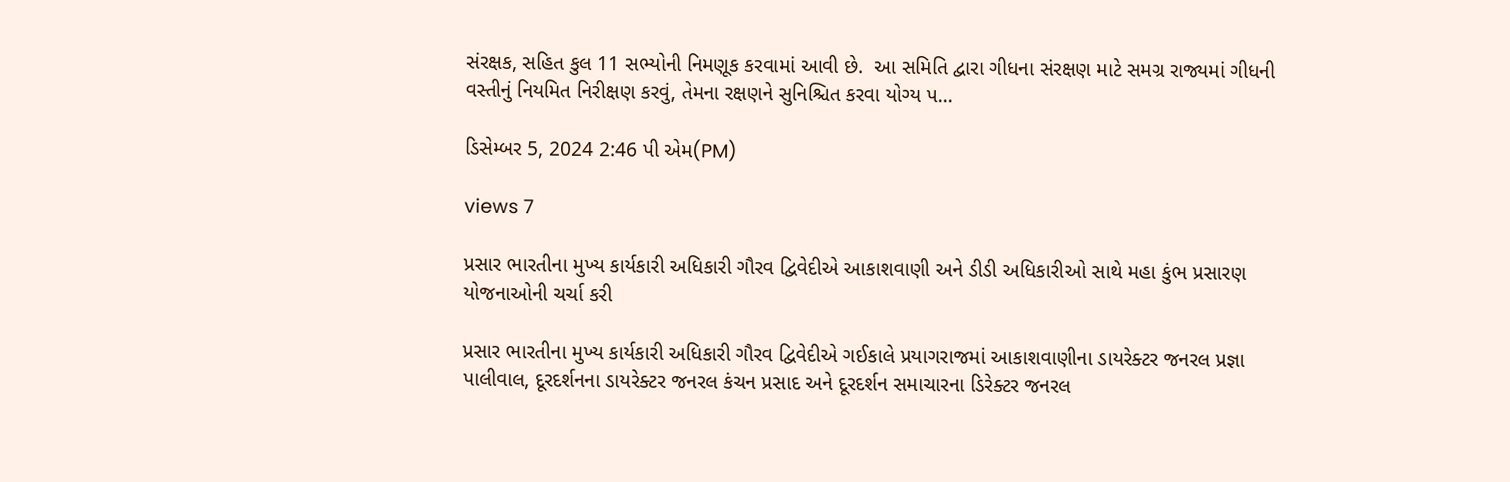સંરક્ષક, સહિત કુલ 11 સભ્યોની નિમણૂક કરવામાં આવી છે.  આ સમિતિ દ્વારા ગીધના સંરક્ષણ માટે સમગ્ર રાજ્યમાં ગીધની વસ્તીનું નિયમિત નિરીક્ષણ કરવું, તેમના રક્ષણને સુનિશ્ચિત કરવા યોગ્ય પ...

ડિસેમ્બર 5, 2024 2:46 પી એમ(PM)

views 7

પ્રસાર ભારતીના મુખ્ય કાર્યકારી અધિકારી ગૌરવ દ્વિવેદીએ આકાશવાણી અને ડીડી અધિકારીઓ સાથે મહા કુંભ પ્રસારણ યોજનાઓની ચર્ચા કરી

પ્રસાર ભારતીના મુખ્ય કાર્યકારી અધિકારી ગૌરવ દ્વિવેદીએ ગઈકાલે પ્રયાગરાજમાં આકાશવાણીના ડાયરેક્ટર જનરલ પ્રજ્ઞા પાલીવાલ, દૂરદર્શનના ડાયરેક્ટર જનરલ કંચન પ્રસાદ અને દૂરદર્શન સમાચારના ડિરેક્ટર જનરલ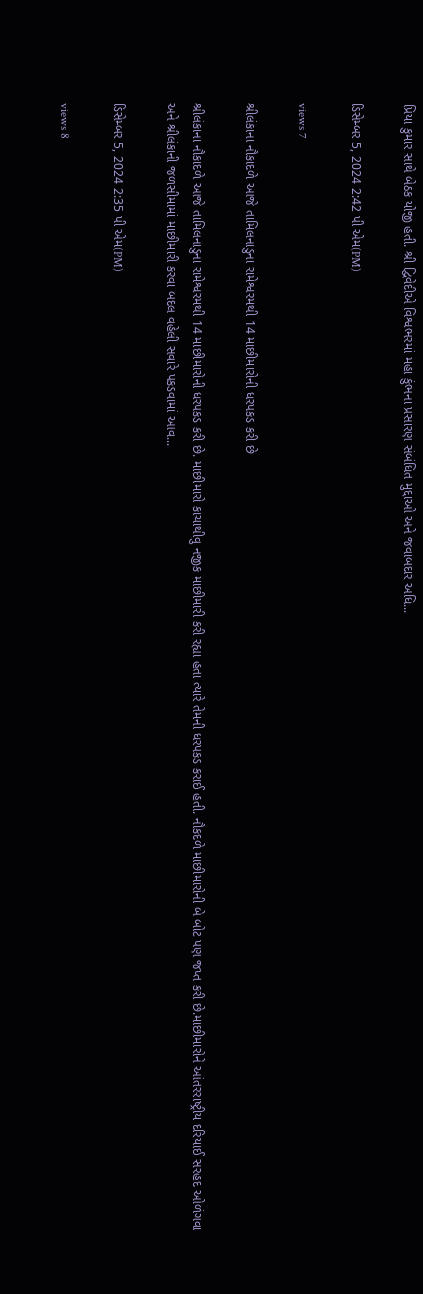પ્રિયા કુમાર સાથે બેઠક યોજી હતી. શ્રી દ્વિવેદીએ વિશ્વભરમાં મહા કુંભના પ્રસારણ સંબંધિત મુદ્દાઓ અને જવાબદાર અધિ...

ડિસેમ્બર 5, 2024 2:42 પી એમ(PM)

views 7

શ્રીલંકાના નૌકાદળે આજે તામિલનાડુના રામેશ્વરમથી 14 માછીમારોની ધરપકડ કરી છે

શ્રીલંકાના નૌકાદળે આજે તામિલનાડુના રામેશ્વરમથી 14 માછીમારોની ધરપકડ કરી છે. માછીમારો કાચાથીવુ નજીક માછીમારી કરી રહ્યા હતા ત્યારે તેમની ધરપકડ કરાઈ હતી. નૌકદળે માછીમારોની બે બોટ પણ જપ્ત કરી છે.માછીમારોને આંતરરાષ્ટ્રીય દરિયાઈ સરહદ ઓળંગવા અને શ્રીલંકાની જળસીમામાં માછીમારી કરવા બદલ વહેલી સવારે પકડવામાં આવ...

ડિસેમ્બર 5, 2024 2:35 પી એમ(PM)

views 8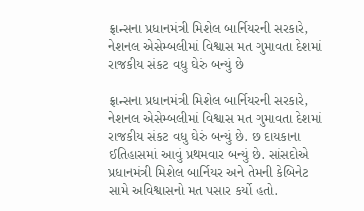ફ્રાન્સના પ્રધાનમંત્રી મિશેલ બાર્નિયરની સરકારે, નેશનલ એસેમ્બલીમાં વિશ્વાસ મત ગુમાવતા દેશમાં રાજકીય સંકટ વધુ ઘેરું બન્યું છે

ફ્રાન્સના પ્રધાનમંત્રી મિશેલ બાર્નિયરની સરકારે, નેશનલ એસેમ્બલીમાં વિશ્વાસ મત ગુમાવતા દેશમાં રાજકીય સંકટ વધુ ઘેરું બન્યું છે. છ દાયકાના ઈતિહાસમાં આવું પ્રથમવાર બન્યું છે. સાંસદોએ પ્રધાનમંત્રી મિશેલ બાર્નિયર અને તેમની કેબિનેટ સામે અવિશ્વાસનો મત પસાર કર્યો હતો.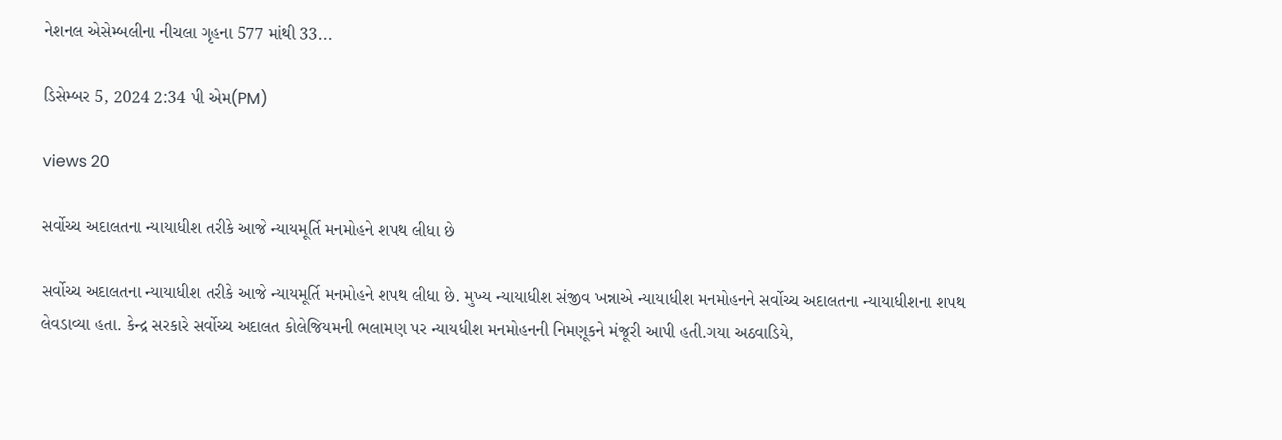નેશનલ એસેમ્બલીના નીચલા ગૃહના 577 માંથી 33...

ડિસેમ્બર 5, 2024 2:34 પી એમ(PM)

views 20

સર્વોચ્ચ અદાલતના ન્યાયાધીશ તરીકે આજે ન્યાયમૂર્તિ મનમોહને શપથ લીધા છે

સર્વોચ્ચ અદાલતના ન્યાયાધીશ તરીકે આજે ન્યાયમૂર્તિ મનમોહને શપથ લીધા છે. મુખ્ય ન્યાયાધીશ સંજીવ ખન્નાએ ન્યાયાધીશ મનમોહનને સર્વોચ્ચ અદાલતના ન્યાયાધીશના શપથ લેવડાવ્યા હતા. કેન્દ્ર સરકારે સર્વોચ્ચ અદાલત કોલેજિયમની ભલામણ પર ન્યાયધીશ મનમોહનની નિમણૂકને મંજૂરી આપી હતી.ગયા અઠવાડિયે,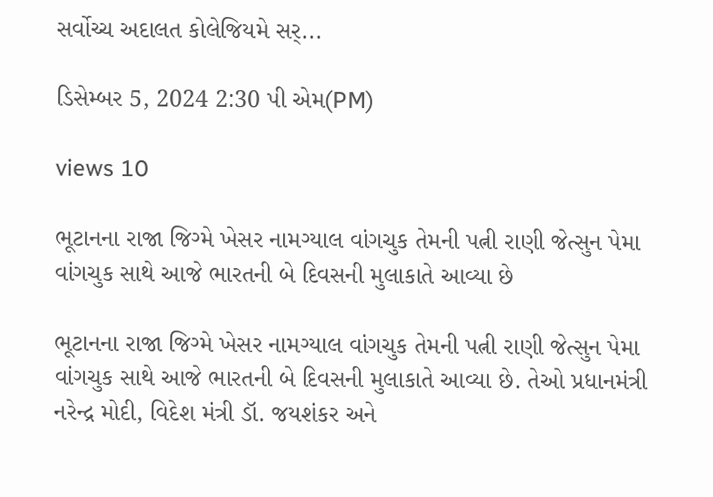સર્વોચ્ચ અદાલત કોલેજિયમે સર્...

ડિસેમ્બર 5, 2024 2:30 પી એમ(PM)

views 10

ભૂટાનના રાજા જિગ્મે ખેસર નામગ્યાલ વાંગચુક તેમની પત્ની રાણી જેત્સુન પેમા વાંગચુક સાથે આજે ભારતની બે દિવસની મુલાકાતે આવ્યા છે

ભૂટાનના રાજા જિગ્મે ખેસર નામગ્યાલ વાંગચુક તેમની પત્ની રાણી જેત્સુન પેમા વાંગચુક સાથે આજે ભારતની બે દિવસની મુલાકાતે આવ્યા છે. તેઓ પ્રધાનમંત્રી નરેન્દ્ર મોદી, વિદેશ મંત્રી ડૉ. જયશંકર અને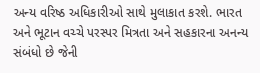અન્ય વરિષ્ઠ અધિકારીઓ સાથે મુલાકાત કરશે. ભારત અને ભૂટાન વચ્ચે પરસ્પર મિત્રતા અને સહકારના અનન્ય સંબંધો છે જેની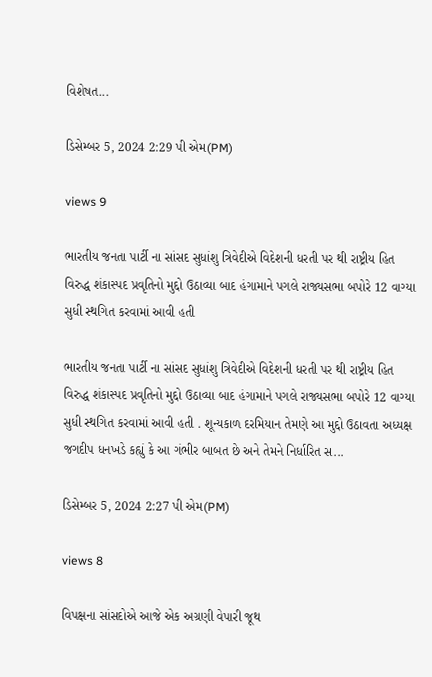વિશેષત...

ડિસેમ્બર 5, 2024 2:29 પી એમ(PM)

views 9

ભારતીય જનતા પાર્ટી ના સાંસદ સુધાંશુ ત્રિવેદીએ વિદેશની ધરતી પર થી રાષ્ટ્રીય હિત વિરુદ્ધ શંકાસ્પદ પ્રવૃતિનો મુદ્દો ઉઠાવ્યા બાદ હંગામાને પગલે રાજ્યસભા બપોરે 12 વાગ્યા સુધી સ્થગિત કરવામાં આવી હતી

ભારતીય જનતા પાર્ટી ના સાંસદ સુધાંશુ ત્રિવેદીએ વિદેશની ધરતી પર થી રાષ્ટ્રીય હિત વિરુદ્ધ શંકાસ્પદ પ્રવૃતિનો મુદ્દો ઉઠાવ્યા બાદ હંગામાને પગલે રાજ્યસભા બપોરે 12 વાગ્યા સુધી સ્થગિત કરવામાં આવી હતી . શૂન્યકાળ દરમિયાન તેમણે આ મુદ્દો ઉઠાવતા અધ્યક્ષ જગદીપ ધનખડે કહ્યું કે આ ગંભીર બાબત છે અને તેમને નિર્ધારિત સ...

ડિસેમ્બર 5, 2024 2:27 પી એમ(PM)

views 8

વિપક્ષના સાંસદોએ આજે એક અગ્રણી વેપારી જૂથ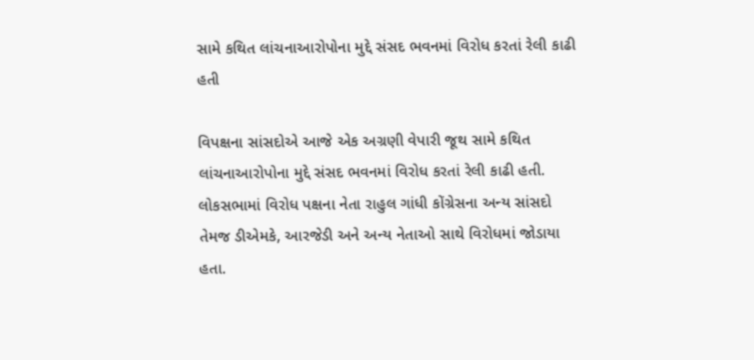સામે કથિત લાંચનાઆરોપોના મુદ્દે સંસદ ભવનમાં વિરોધ કરતાં રેલી કાઢી હતી

વિપક્ષના સાંસદોએ આજે એક અગ્રણી વેપારી જૂથ સામે કથિત લાંચનાઆરોપોના મુદ્દે સંસદ ભવનમાં વિરોધ કરતાં રેલી કાઢી હતી. લોકસભામાં વિરોધ પક્ષના નેતા રાહુલ ગાંધી કોંગ્રેસના અન્ય સાંસદો તેમજ ડીએમકે, આરજેડી અને અન્ય નેતાઓ સાથે વિરોધમાં જોડાયા હતા.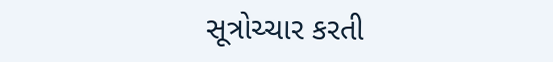સૂત્રોચ્ચાર કરતી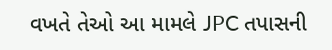વખતે તેઓ આ મામલે JPC તપાસની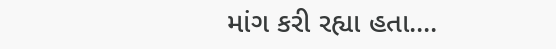માંગ કરી રહ્યા હતા....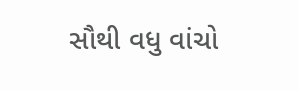સૌથી વધુ વાંચો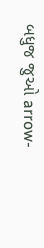બધુજ જુઓ arrow-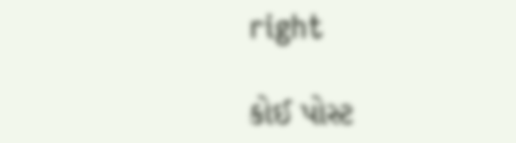right

કોઈ પોસ્ટ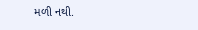મળી નથી.